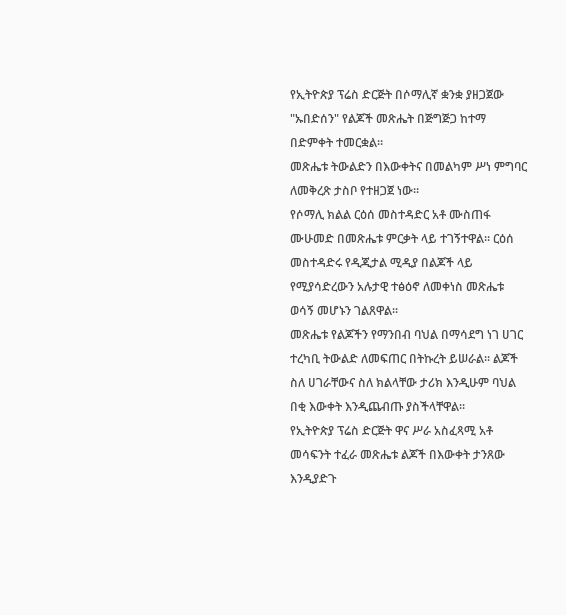የኢትዮጵያ ፕሬስ ድርጅት በሶማሊኛ ቋንቋ ያዘጋጀው "ኡበድሰን" የልጆች መጽሔት በጅግጅጋ ከተማ በድምቀት ተመርቋል።
መጽሔቱ ትውልድን በእውቀትና በመልካም ሥነ ምግባር ለመቅረጽ ታስቦ የተዘጋጀ ነው።
የሶማሊ ክልል ርዕሰ መስተዳድር አቶ ሙስጠፋ ሙሁመድ በመጽሔቱ ምርቃት ላይ ተገኝተዋል። ርዕሰ መስተዳድሩ የዲጂታል ሚዲያ በልጆች ላይ የሚያሳድረውን አሉታዊ ተፅዕኖ ለመቀነስ መጽሔቱ ወሳኝ መሆኑን ገልጸዋል።
መጽሔቱ የልጆችን የማንበብ ባህል በማሳደግ ነገ ሀገር ተረካቢ ትውልድ ለመፍጠር በትኩረት ይሠራል። ልጆች ስለ ሀገራቸውና ስለ ክልላቸው ታሪክ እንዲሁም ባህል በቂ እውቀት እንዲጨብጡ ያስችላቸዋል።
የኢትዮጵያ ፕሬስ ድርጅት ዋና ሥራ አስፈጻሚ አቶ መሳፍንት ተፈራ መጽሔቱ ልጆች በእውቀት ታንጸው እንዲያድጉ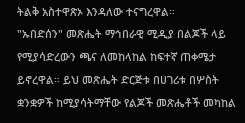ትልቅ አስተዋጽኦ እንዳለው ተናግረዋል።
"ኡበድሰን" መጽሔት ማኅበራዊ ሚዲያ በልጆች ላይ የሚያሳድረውን ጫና ለመከላከል ከፍተኛ ጠቀሜታ ይኖረዋል። ይህ መጽሔት ድርጅቱ በሀገሪቱ በሦስት ቋንቋዎች ከሚያሳትማቸው የልጆች መጽሔቶች መካከል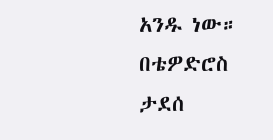አንዱ ነው።
በቴዎድሮስ ታደሰ